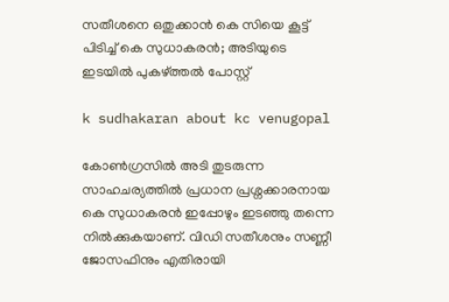സതീശനെ ഒതുക്കാൻ കെ സിയെ കൂട്ട് പിടിച്ച് കെ സുധാകരൻ; അടിയുടെ ഇടയിൽ പുകഴ്ത്തൽ പോസ്റ്റ്

k sudhakaran about kc venugopal

കോൺഗ്രസിൽ അടി തുടരുന്ന സാഹചര്യത്തിൽ പ്രധാന പ്രശ്നക്കാരനായ കെ സുധാകരൻ ഇപ്പോഴും ഇടഞ്ഞു തന്നെ നിൽക്കുകയാണ്. വിഡി സതീശനും സണ്ണീ ജോസഫിനും എതിരായി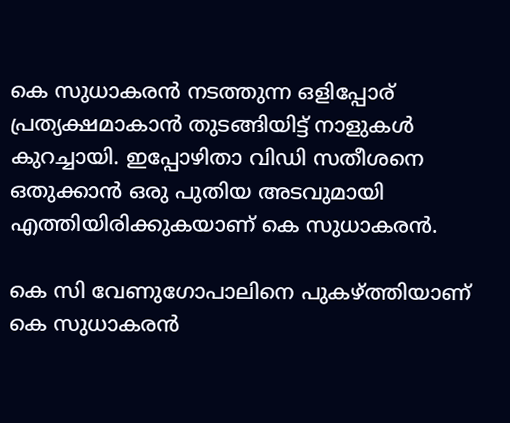കെ സുധാകരൻ നടത്തുന്ന ഒളിപ്പോര് പ്രത്യക്ഷമാകാൻ തുടങ്ങിയിട്ട് നാളുകൾ കുറച്ചായി. ഇപ്പോഴിതാ വിഡി സതീശനെ ഒതുക്കാൻ ഒരു പുതിയ അടവുമായി എത്തിയിരിക്കുകയാണ് കെ സുധാകരൻ.

കെ സി വേണുഗോപാലിനെ പുകഴ്ത്തിയാണ് കെ സുധാകരൻ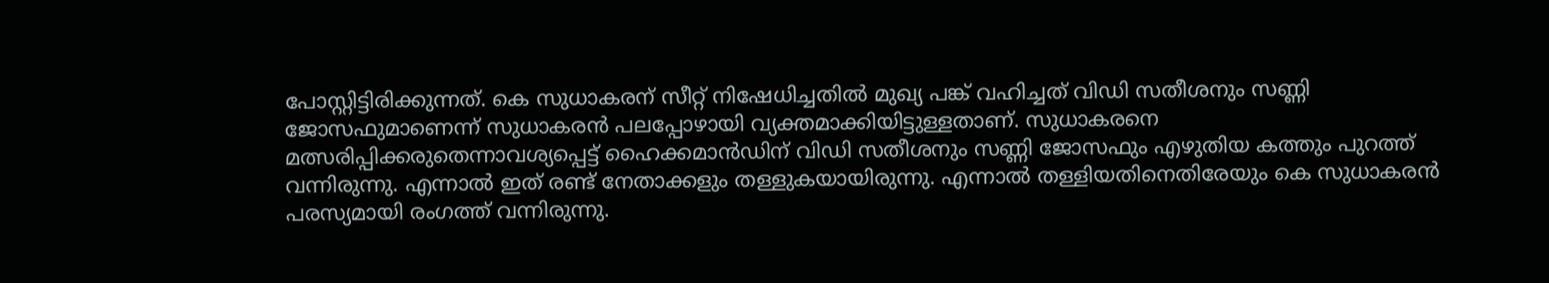പോസ്റ്റിട്ടിരിക്കുന്നത്. കെ സുധാകരന് സീറ്റ് നിഷേധിച്ചതിൽ മുഖ്യ പങ്ക് വഹിച്ചത് വിഡി സതീശനും സണ്ണി ജോസഫുമാണെന്ന് സുധാകരൻ പലപ്പോഴായി വ്യക്തമാക്കിയിട്ടുള്ളതാണ്. സുധാകരനെ മത്സരിപ്പിക്കരുതെന്നാവശ്യപ്പെട്ട് ഹൈക്കമാൻഡിന് വി‍ഡി സതീശനും സണ്ണി ജോസഫും എഴുതിയ കത്തും പുറത്ത് വന്നിരുന്നു. എന്നാൽ ഇത് രണ്ട് നേതാക്കളും തള്ളുകയായിരുന്നു. എന്നാൽ തള്ളിയതിനെതിരേയും കെ സുധാകരൻ പരസ്യമായി രംഗത്ത് വന്നിരുന്നു.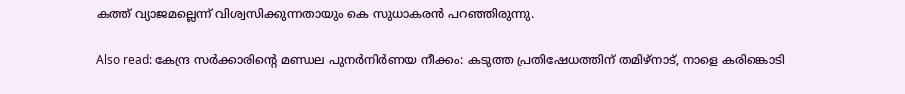കത്ത് വ്യാജമല്ലെന്ന് വിശ്വസിക്കുന്നതായും കെ സുധാകരൻ പറഞ്ഞിരുന്നു.

Also read: കേന്ദ്ര സർക്കാരിൻ്റെ മണ്ഡല പുനർനിർണയ നീക്കം: കടുത്ത പ്രതിഷേധത്തിന് തമി‍ഴ്നാട്, നാളെ കരിങ്കൊടി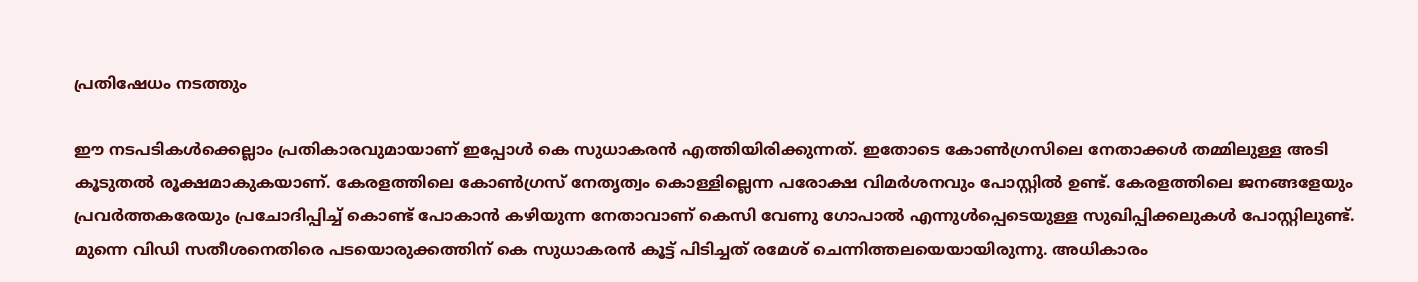പ്രതിഷേധം നടത്തും

ഈ നടപടികൾക്കെല്ലാം പ്രതികാരവുമായാണ് ഇപ്പോൾ കെ സുധാകരൻ എത്തിയിരിക്കുന്നത്. ഇതോടെ കോൺഗ്രസിലെ നേതാക്കൾ തമ്മിലുള്ള അടി കൂടുതൽ രൂക്ഷമാകുകയാണ്. കേരളത്തിലെ കോൺഗ്രസ് നേതൃത്വം കൊള്ളില്ലെന്ന പരോക്ഷ വിമർശനവും പോസ്റ്റിൽ ഉണ്ട്. കേരളത്തിലെ ജനങ്ങളേയും പ്രവർത്തകരേയും പ്രചോദിപ്പിച്ച് കൊണ്ട് പോകാൻ കഴിയുന്ന നേതാവാണ് കെസി വേണു ഗോപാൽ എന്നുൾപ്പെടെയുള്ള സുഖിപ്പിക്കലുകൾ പോസ്റ്റിലുണ്ട്. മുന്നെ വിഡി സതീശനെതിരെ പടയൊരുക്കത്തിന് കെ സുധാകരൻ കൂട്ട് പിടിച്ചത് രമേശ് ചെന്നിത്തലയെയായിരുന്നു. അധികാരം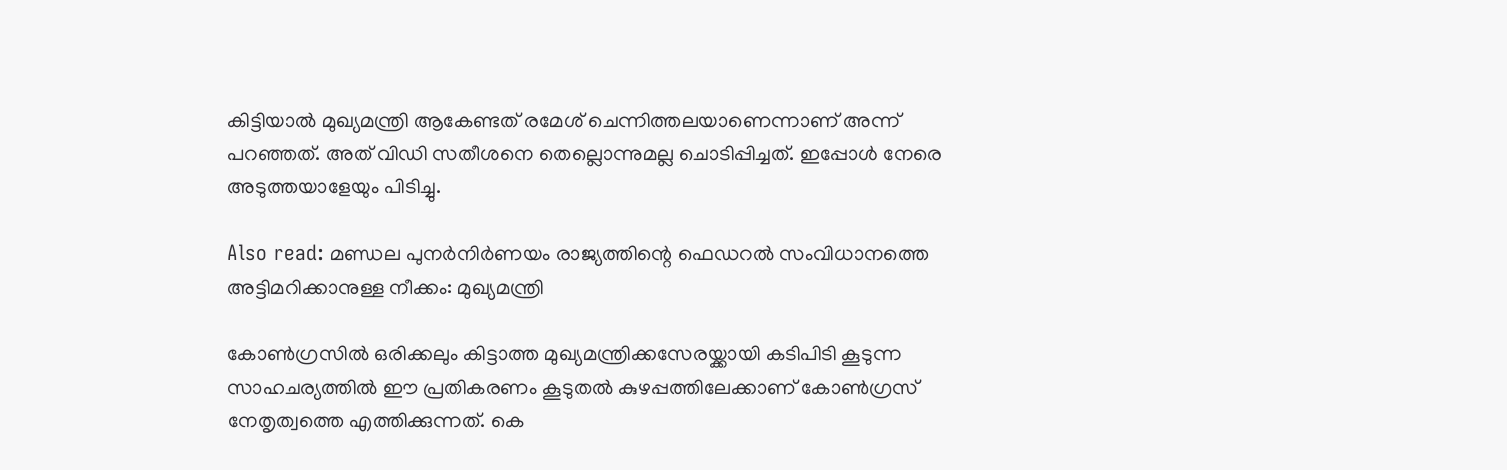കിട്ടിയാൽ മുഖ്യമന്ത്രി ആകേണ്ടത് രമേശ് ചെന്നിത്തലയാണെന്നാണ് അന്ന് പറഞ്ഞത്. അത് വിഡി സതീശനെ തെല്ലൊന്നുമല്ല ചൊടിപ്പിച്ചത്. ഇപ്പോൾ നേരെ അടുത്തയാളേയും പിടിച്ചു.

Also read: മണ്ഡല പുനർനിർണയം രാജ്യത്തിന്റെ ഫെഡറൽ സംവിധാനത്തെ അട്ടിമറിക്കാനുള്ള നീക്കം: മുഖ്യമന്ത്രി

കോൺഗ്രസിൽ ഒരിക്കലും കിട്ടാത്ത മുഖ്യമന്ത്രിക്കസേരയ്ക്കായി കടിപിടി കൂടുന്ന സാഹചര്യത്തിൽ ഈ പ്രതികരണം കൂടുതൽ കുഴപ്പത്തിലേക്കാണ് കോൺഗ്രസ് നേതൃത്വത്തെ എത്തിക്കുന്നത്. കെ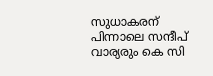സുധാകരന് പിന്നാലെ സന്ദീപ് വാര്യരും കെ സി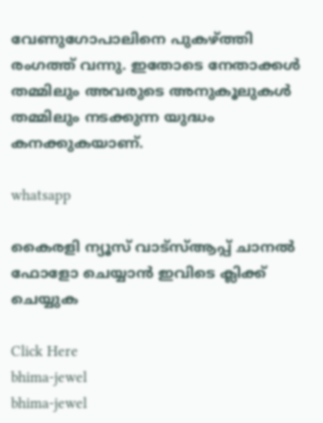വേണുഗോപാലിനെ പുകഴ്ത്തി രംഗത്ത് വന്നു. ഇതോടെ നേതാക്കൾ തമ്മിലും അവരുടെ അനുകൂലുകൾ തമ്മിലും നടക്കുന്ന യുദ്ധം കനക്കുകയാണ്.

whatsapp

കൈരളി ന്യൂസ് വാട്‌സ്ആപ്പ് ചാനല്‍ ഫോളോ ചെയ്യാന്‍ ഇവിടെ ക്ലിക്ക് ചെയ്യുക

Click Here
bhima-jewel
bhima-jewel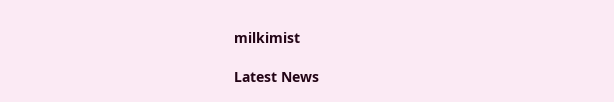milkimist

Latest News